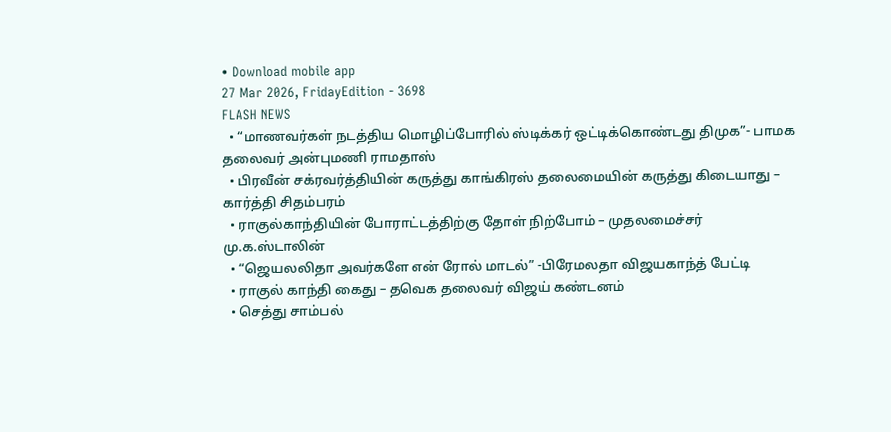• Download mobile app
27 Mar 2026, FridayEdition - 3698
FLASH NEWS
  • “மாணவர்கள் நடத்திய மொழிப்போரில் ஸ்டிக்கர் ஒட்டிக்கொண்டது திமுக”- பாமக தலைவர் அன்புமணி ராமதாஸ்
  • பிரவீன் சக்ரவர்த்தியின் கருத்து காங்கிரஸ் தலைமையின் கருத்து கிடையாது – கார்த்தி சிதம்பரம்
  • ராகுல்காந்தியின் போராட்டத்திற்கு தோள் நிற்போம் – முதலமைச்சர் மு.க.ஸ்டாலின்
  • “ஜெயலலிதா அவர்களே என் ரோல் மாடல்” -பிரேமலதா விஜயகாந்த் பேட்டி
  • ராகுல் காந்தி கைது – தவெக தலைவர் விஜய் கண்டனம்
  • செத்து சாம்பல்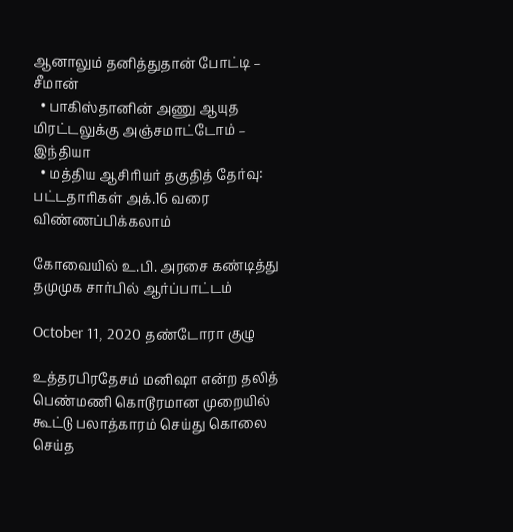ஆனாலும் தனித்துதான் போட்டி – சீமான்
  • பாகிஸ்தானின் அணு ஆயுத மிரட்டலுக்கு அஞ்சமாட்டோம் – இந்தியா
  • மத்திய ஆசிரியர் தகுதித் தேர்வு: பட்டதாரிகள் அக்.16 வரை விண்ணப்பிக்கலாம்

கோவையில் உ.பி. அரசை கண்டித்து தமுமுக சார்பில் ஆர்ப்பாட்டம்

October 11, 2020 தண்டோரா குழு

உத்தரபிரதேசம் மனிஷா என்ற தலித் பெண்மணி கொடூரமான முறையில் கூட்டு பலாத்காரம் செய்து கொலை செய்த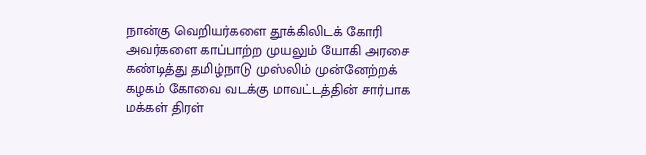நான்கு வெறியர்களை தூக்கிலிடக் கோரி அவர்களை காப்பாற்ற முயலும் யோகி அரசை கண்டித்து தமிழ்நாடு முஸ்லிம் முன்னேற்றக் கழகம் கோவை வடக்கு மாவட்டத்தின் சார்பாக மக்கள் திரள்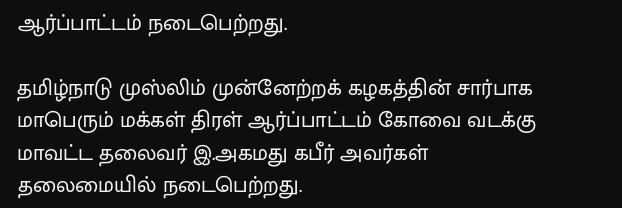ஆர்ப்பாட்டம் நடைபெற்றது.

தமிழ்நாடு முஸ்லிம் முன்னேற்றக் கழகத்தின் சார்பாக மாபெரும் மக்கள் திரள் ஆர்ப்பாட்டம் கோவை வடக்கு மாவட்ட தலைவர் இ.அகமது கபீர் அவர்கள் தலைமையில் நடைபெற்றது.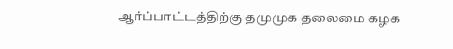ஆர்ப்பாட்டத்திற்கு தமுமுக தலைமை கழக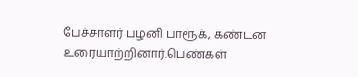பேச்சாளர் பழனி பாரூக், கண்டன உரையாற்றினார்.பெண்கள்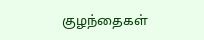குழந்தைகள்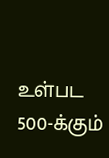உள்பட 500-க்கும்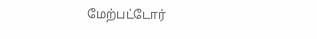மேற்பட்டோர்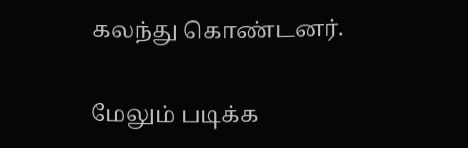கலந்து கொண்டனர்.

மேலும் படிக்க